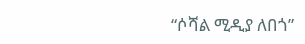“ሶሻል ሚዲያ ለበጎ”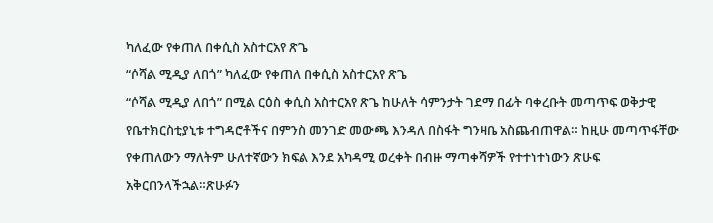ካለፈው የቀጠለ በቀሲስ አስተርአየ ጽጌ
“ሶሻል ሚዲያ ለበጎ” ካለፈው የቀጠለ በቀሲስ አስተርአየ ጽጌ
“ሶሻል ሚዲያ ለበጎ” በሚል ርዕስ ቀሲስ አስተርአየ ጽጌ ከሁለት ሳምንታት ገደማ በፊት ባቀረቡት መጣጥፍ ወቅታዊ የቤተክርስቲያኒቱ ተግዳሮቶችና በምንስ መንገድ መውጫ እንዳለ በስፋት ግንዛቤ አስጨብጠዋል። ከዚሁ መጣጥፋቸው የቀጠለውን ማለትም ሁለተኛውን ክፍል እንደ አካዳሚ ወረቀት በብዙ ማጣቀሻዎች የተተነተነውን ጽሁፍ አቅርበንላችኋል።ጽሁፉን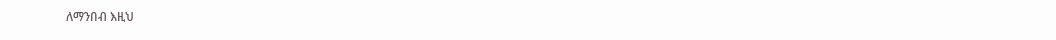ለማንበብ እዚህ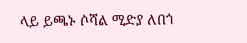ላይ ይጫኑ ሶሻል ሚድያ ለበጎ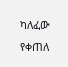ካለፈው የቀጠለ